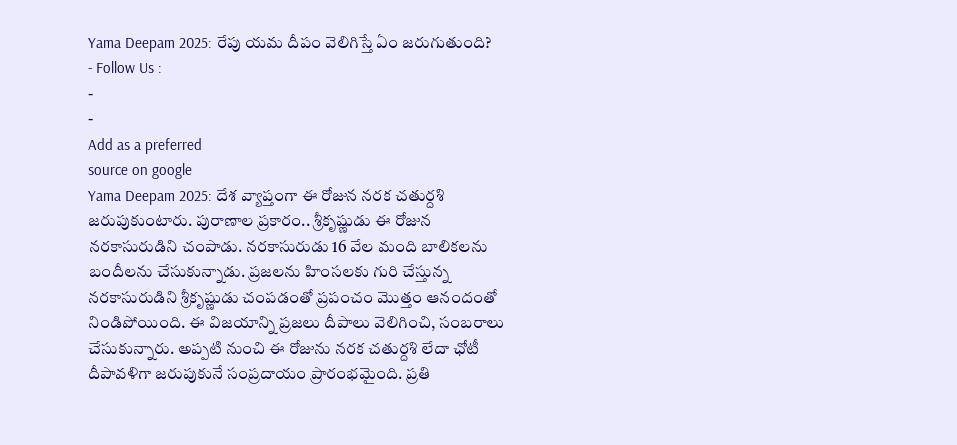Yama Deepam 2025: రేపు యమ దీపం వెలిగిస్తే ఏం జరుగుతుంది?
- Follow Us :
-
-
Add as a preferred
source on google
Yama Deepam 2025: దేశ వ్యాప్తంగా ఈ రోజున నరక చతుర్దశి జరుపుకుంటారు. పురాణాల ప్రకారం.. శ్రీకృష్ణుడు ఈ రోజున నరకాసురుడిని చంపాడు. నరకాసురుడు 16 వేల మంది బాలికలను బందీలను చేసుకున్నాడు. ప్రజలను హింసలకు గురి చేస్తున్న నరకాసురుడిని శ్రీకృష్ణుడు చంపడంతో ప్రపంచం మొత్తం ఆనందంతో నిండిపోయింది. ఈ విజయాన్ని ప్రజలు దీపాలు వెలిగించి, సంబరాలు చేసుకున్నారు. అప్పటి నుంచి ఈ రోజును నరక చతుర్దశి లేదా ఛోటీ దీపావళిగా జరుపుకునే సంప్రదాయం ప్రారంభమైంది. ప్రతి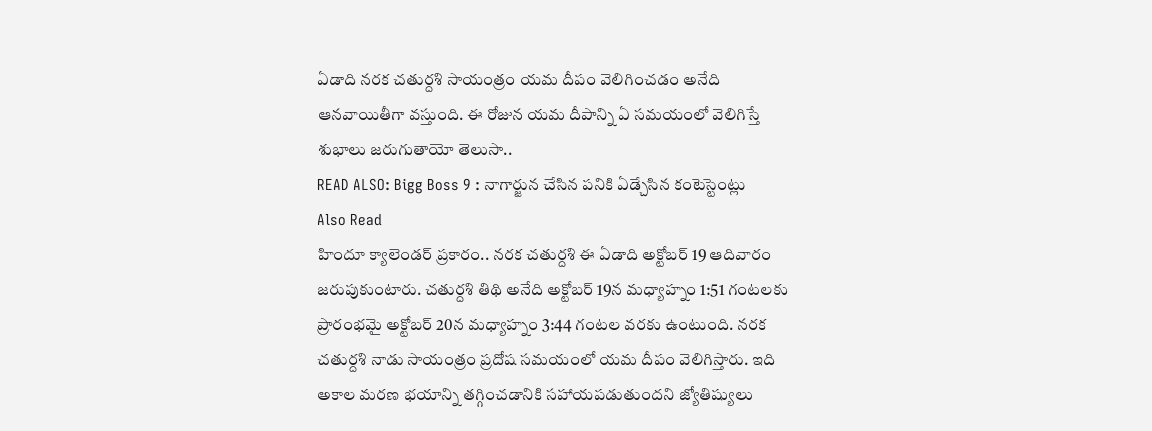ఏడాది నరక చతుర్దశి సాయంత్రం యమ దీపం వెలిగించడం అనేది ఆనవాయితీగా వస్తుంది. ఈ రోజున యమ దీపాన్ని ఏ సమయంలో వెలిగిస్తే శుభాలు జరుగుతాయో తెలుసా..
READ ALSO: Bigg Boss 9 : నాగార్జున చేసిన పనికి ఏడ్చేసిన కంటెస్టెంట్లు
Also Read
హిందూ క్యాలెండర్ ప్రకారం.. నరక చతుర్దశి ఈ ఏడాది అక్టోబర్ 19 ఆదివారం జరుపుకుంటారు. చతుర్దశి తిథి అనేది అక్టోబర్ 19న మధ్యాహ్నం 1:51 గంటలకు ప్రారంభమై అక్టోబర్ 20న మధ్యాహ్నం 3:44 గంటల వరకు ఉంటుంది. నరక చతుర్దశి నాడు సాయంత్రం ప్రదోష సమయంలో యమ దీపం వెలిగిస్తారు. ఇది అకాల మరణ భయాన్ని తగ్గించడానికి సహాయపడుతుందని జ్యోతిష్యులు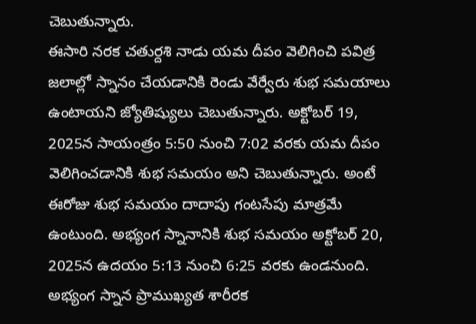చెబుతున్నారు.
ఈసారి నరక చతుర్దశి నాడు యమ దీపం వెలిగించి పవిత్ర జలాల్లో స్నానం చేయడానికి రెండు వేర్వేరు శుభ సమయాలు ఉంటాయని జ్యోతిష్యులు చెబుతున్నారు. అక్టోబర్ 19, 2025న సాయంత్రం 5:50 నుంచి 7:02 వరకు యమ దీపం వెలిగించడానికి శుభ సమయం అని చెబుతున్నారు. అంటే ఈరోజు శుభ సమయం దాదాపు గంటసేపు మాత్రమే ఉంటుంది. అభ్యంగ స్నానానికి శుభ సమయం అక్టోబర్ 20, 2025న ఉదయం 5:13 నుంచి 6:25 వరకు ఉండనుంది. అభ్యంగ స్నాన ప్రాముఖ్యత శారీరక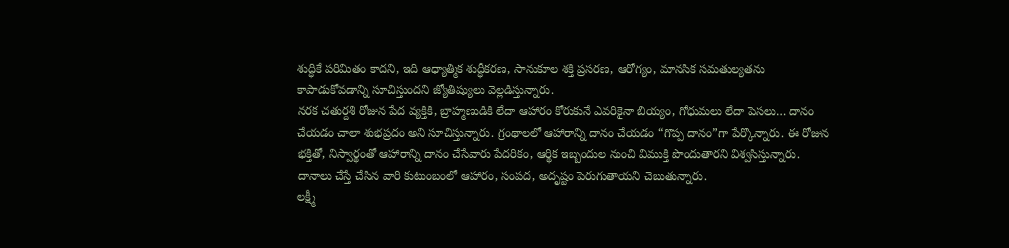శుద్ధికే పరిమితం కాదని, ఇది ఆధ్యాత్మిక శుద్ధీకరణ, సానుకూల శక్తి ప్రసరణ, ఆరోగ్యం, మానసిక సమతుల్యతను కాపాడుకోవడాన్ని సూచిస్తుందని జ్యోతిష్యులు వెల్లడిస్తున్నారు.
నరక చతుర్దశి రోజున పేద వ్యక్తికి, బ్రాహ్మణుడికి లేదా ఆహారం కోరుకునే ఎవరికైనా బియ్యం, గోధుమలు లేదా పెసలు… దానం చేయడం చాలా శుభప్రదం అని సూచిస్తున్నారు. గ్రంథాలలో ఆహారాన్ని దానం చేయడం “గొప్ప దానం”గా పేర్కొన్నారు. ఈ రోజున భక్తితో, నిస్వార్థంతో ఆహారాన్ని దానం చేసేవారు పేదరికం, ఆర్థిక ఇబ్బందుల నుంచి విముక్తి పొందుతారని విశ్వసిస్తున్నారు. దానాలు చేస్తే చేసిన వారి కుటుంబంలో ఆహారం, సంపద, అదృష్టం పెరుగుతాయని చెబుతున్నారు.
లక్ష్మీ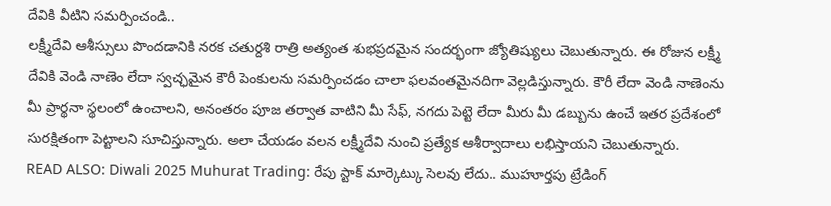దేవికి వీటిని సమర్పించండి..
లక్ష్మీదేవి ఆశీస్సులు పొందడానికి నరక చతుర్దశి రాత్రి అత్యంత శుభప్రదమైన సందర్భంగా జ్యోతిష్యులు చెబుతున్నారు. ఈ రోజున లక్ష్మీ దేవికి వెండి నాణెం లేదా స్వచ్ఛమైన కౌరీ పెంకులను సమర్పించడం చాలా ఫలవంతమైనదిగా వెల్లడిస్తున్నారు. కౌరీ లేదా వెండి నాణెంను మీ ప్రార్థనా స్థలంలో ఉంచాలని, అనంతరం పూజ తర్వాత వాటిని మీ సేఫ్, నగదు పెట్టె లేదా మీరు మీ డబ్బును ఉంచే ఇతర ప్రదేశంలో సురక్షితంగా పెట్టాలని సూచిస్తున్నారు. అలా చేయడం వలన లక్ష్మీదేవి నుంచి ప్రత్యేక ఆశీర్వాదాలు లభిస్తాయని చెబుతున్నారు.
READ ALSO: Diwali 2025 Muhurat Trading: రేపు స్టాక్ మార్కెట్కు సెలవు లేదు.. ముహూర్తపు ట్రేడింగ్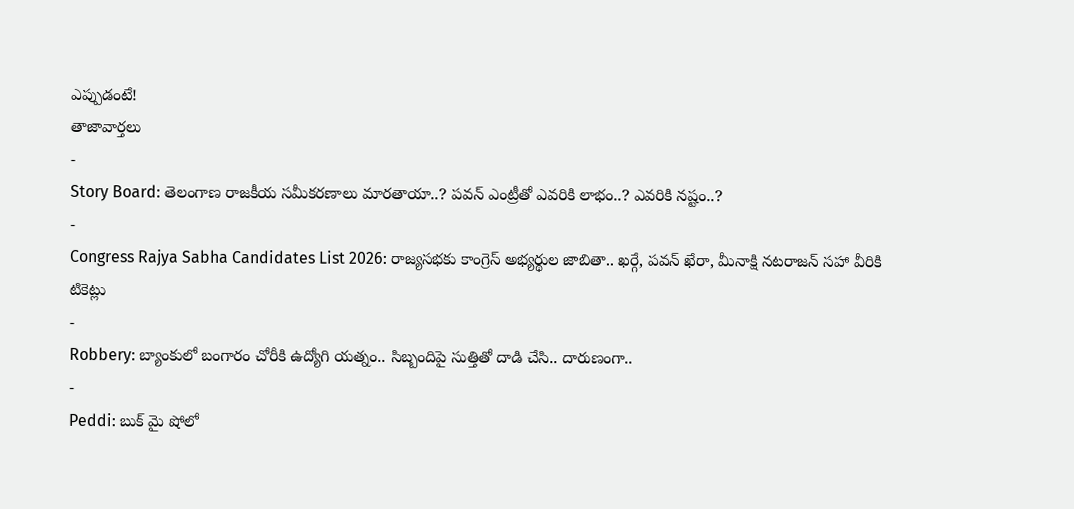ఎప్పుడంటే!
తాజావార్తలు
-
Story Board: తెలంగాణ రాజకీయ సమీకరణాలు మారతాయా..? పవన్ ఎంట్రీతో ఎవరికి లాభం..? ఎవరికి నష్టం..?
-
Congress Rajya Sabha Candidates List 2026: రాజ్యసభకు కాంగ్రెస్ అభ్యర్థుల జాబితా.. ఖర్గే, పవన్ ఖేరా, మీనాక్షి నటరాజన్ సహా వీరికి టికెట్లు
-
Robbery: బ్యాంకులో బంగారం చోరీకి ఉద్యోగి యత్నం.. సిబ్బందిపై సుత్తితో దాడి చేసి.. దారుణంగా..
-
Peddi: బుక్ మై షోలో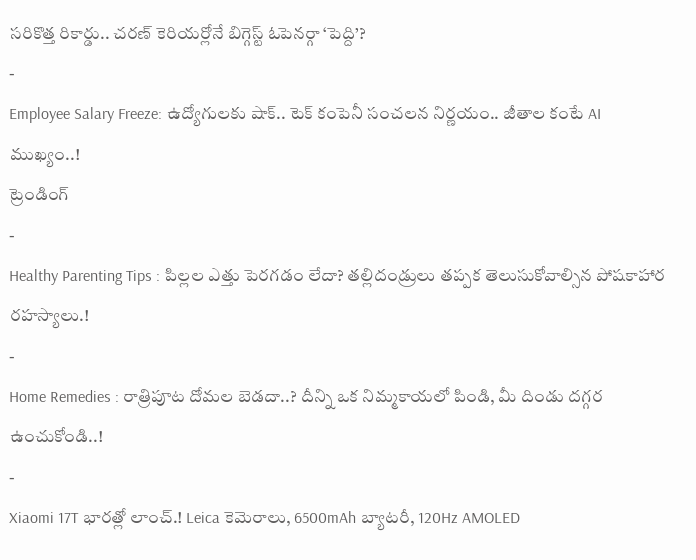సరికొత్త రికార్డు.. చరణ్ కెరియర్లోనే బిగ్గెస్ట్ ఓపెనర్గా ‘పెద్ది’?
-
Employee Salary Freeze: ఉద్యోగులకు షాక్.. టెక్ కంపెనీ సంచలన నిర్ణయం.. జీతాల కంటే AI ముఖ్యం..!
ట్రెండింగ్
-
Healthy Parenting Tips : పిల్లల ఎత్తు పెరగడం లేదా? తల్లిదండ్రులు తప్పక తెలుసుకోవాల్సిన పోషకాహార రహస్యాలు.!
-
Home Remedies : రాత్రిపూట దోమల బెడదా..? దీన్ని ఒక నిమ్మకాయలో పిండి, మీ దిండు దగ్గర ఉంచుకోండి..!
-
Xiaomi 17T భారత్లో లాంచ్.! Leica కెమెరాలు, 6500mAh బ్యాటరీ, 120Hz AMOLED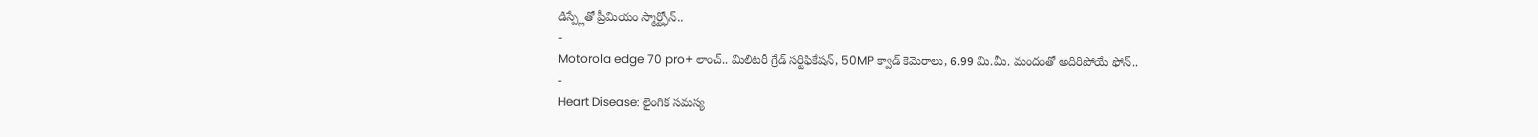డిస్ప్లేతో ప్రీమియం స్మార్ట్ఫోన్..
-
Motorola edge 70 pro+ లాంచ్.. మిలిటరీ గ్రేడ్ సర్టిఫికేషన్, 50MP క్వాడ్ కెమెరాలు, 6.99 మి.మీ. మందంతో అదిరిపోయే ఫోన్..
-
Heart Disease: లైంగిక సమస్య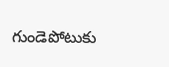గుండెపోటుకు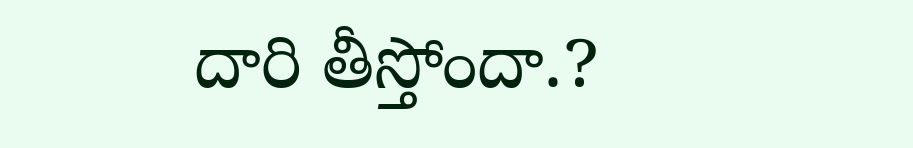దారి తీస్తోందా.?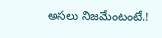అసలు నిజమేంటంటే.!